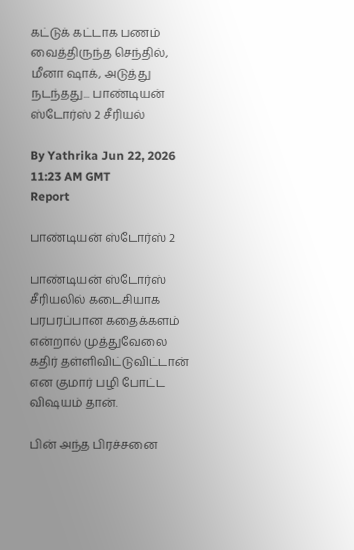கட்டுக் கட்டாக பணம் வைத்திருந்த செந்தில், மீனா ஷாக், அடுத்து நடந்தது... பாண்டியன் ஸ்டோர்ஸ் 2 சீரியல்

By Yathrika Jun 22, 2026 11:23 AM GMT
Report

பாண்டியன் ஸ்டோர்ஸ் 2

பாண்டியன் ஸ்டோர்ஸ் சீரியலில் கடைசியாக பரபரப்பான கதைக்களம் என்றால் முத்துவேலை கதிர் தள்ளிவிட்டுவிட்டான் என குமார் பழி போட்ட விஷயம் தான்.

பின் அந்த பிரச்சனை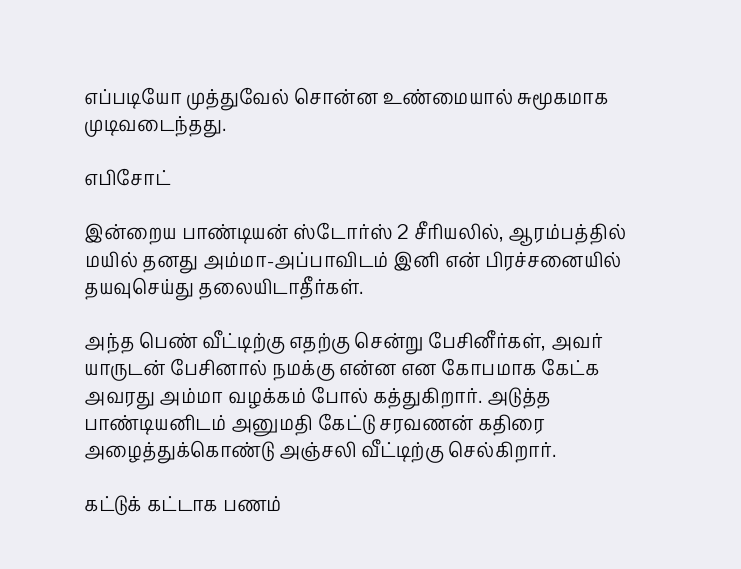எப்படியோ முத்துவேல் சொன்ன உண்மையால் சுமூகமாக முடிவடைந்தது.

எபிசோட்

இன்றைய பாண்டியன் ஸ்டோர்ஸ் 2 சீரியலில், ஆரம்பத்தில் மயில் தனது அம்மா-அப்பாவிடம் இனி என் பிரச்சனையில் தயவுசெய்து தலையிடாதீர்கள்.

அந்த பெண் வீட்டிற்கு எதற்கு சென்று பேசினீர்கள், அவர் யாருடன் பேசினால் நமக்கு என்ன என கோபமாக கேட்க அவரது அம்மா வழக்கம் போல் கத்துகிறார். அடுத்த பாண்டியனிடம் அனுமதி கேட்டு சரவணன் கதிரை அழைத்துக்கொண்டு அஞ்சலி வீட்டிற்கு செல்கிறார்.

கட்டுக் கட்டாக பணம்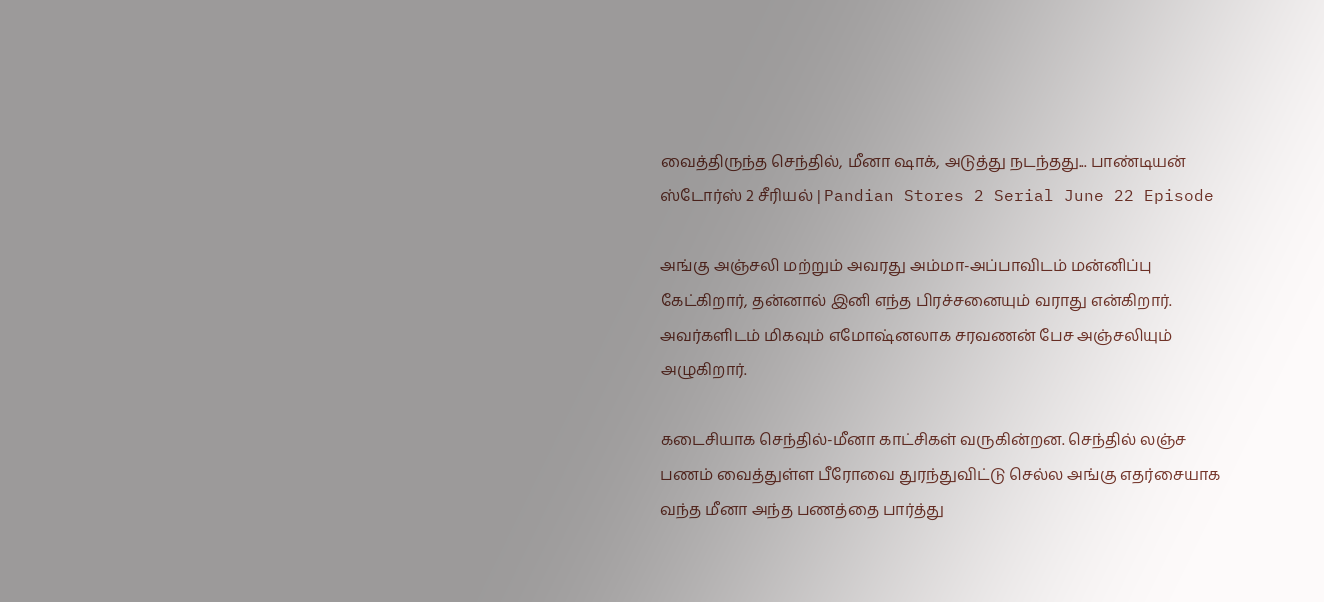வைத்திருந்த செந்தில், மீனா ஷாக், அடுத்து நடந்தது... பாண்டியன் ஸ்டோர்ஸ் 2 சீரியல் | Pandian Stores 2 Serial June 22 Episode

அங்கு அஞ்சலி மற்றும் அவரது அம்மா-அப்பாவிடம் மன்னிப்பு கேட்கிறார், தன்னால் இனி எந்த பிரச்சனையும் வராது என்கிறார். அவர்களிடம் மிகவும் எமோஷ்னலாக சரவணன் பேச அஞ்சலியும் அழுகிறார்.

கடைசியாக செந்தில்-மீனா காட்சிகள் வருகின்றன. செந்தில் லஞ்ச பணம் வைத்துள்ள பீரோவை துரந்துவிட்டு செல்ல அங்கு எதர்சையாக வந்த மீனா அந்த பணத்தை பார்த்து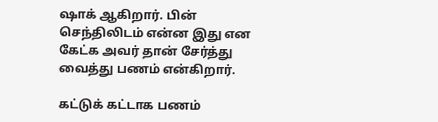ஷாக் ஆகிறார். பின் செந்திலிடம் என்ன இது என கேட்க அவர் தான் சேர்த்து வைத்து பணம் என்கிறார்.

கட்டுக் கட்டாக பணம்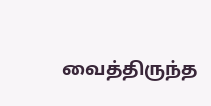வைத்திருந்த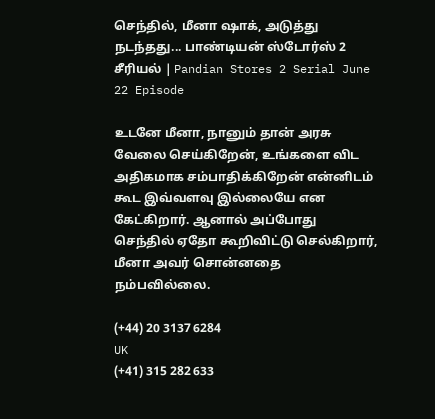செந்தில், மீனா ஷாக், அடுத்து நடந்தது... பாண்டியன் ஸ்டோர்ஸ் 2 சீரியல் | Pandian Stores 2 Serial June 22 Episode

உடனே மீனா, நானும் தான் அரசு வேலை செய்கிறேன், உங்களை விட அதிகமாக சம்பாதிக்கிறேன் என்னிடம் கூட இவ்வளவு இல்லையே என கேட்கிறார். ஆனால் அப்போது செந்தில் ஏதோ கூறிவிட்டு செல்கிறார், மீனா அவர் சொன்னதை நம்பவில்லை.

(+44) 20 3137 6284
UK
(+41) 315 282 633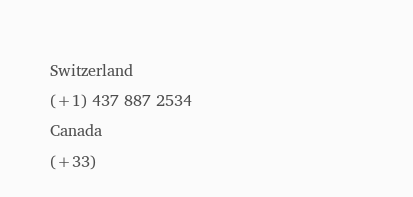Switzerland
(+1) 437 887 2534
Canada
(+33)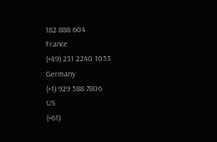182 888 604
France
(+49) 231 2240 1053
Germany
(+1) 929 588 7806
US
(+61)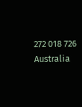272 018 726
Australia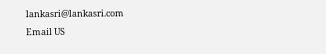lankasri@lankasri.com
Email US